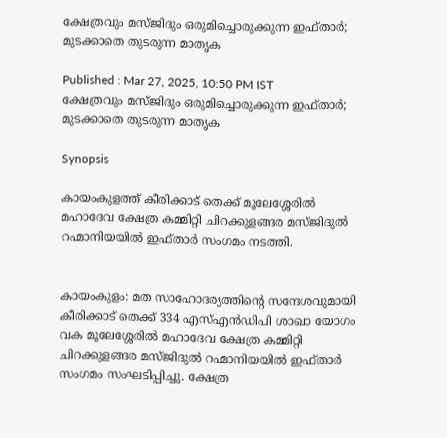ക്ഷേത്രവും മസ്ജിദും ഒരുമിച്ചൊരുക്കുന്ന ഇഫ്താർ; മുടക്കാതെ തുടരുന്ന മാതൃക

Published : Mar 27, 2025, 10:50 PM IST
ക്ഷേത്രവും മസ്ജിദും ഒരുമിച്ചൊരുക്കുന്ന ഇഫ്താർ; മുടക്കാതെ തുടരുന്ന മാതൃക

Synopsis

കായംകുളത്ത് കീരിക്കാട് തെക്ക് മൂലേശ്ശേരിൽ മഹാദേവ ക്ഷേത്ര കമ്മിറ്റി ചിറക്കുളങ്ങര മസ്ജിദുൽ റഹ്മാനിയയിൽ ഇഫ്താർ സംഗമം നടത്തി.


കായംകുളം: മത സാഹോദര്യത്തിന്റെ സന്ദേശവുമായി കീരിക്കാട് തെക്ക് 334 എസ്എൻഡിപി ശാഖാ യോഗം വക മൂലേശ്ശേരിൽ മഹാദേവ ക്ഷേത്ര കമ്മിറ്റി ചിറക്കുളങ്ങര മസ്ജിദുൽ റഹ്മാനിയയിൽ ഇഫ്താർ സംഗമം സംഘടിപ്പിച്ചു. ക്ഷേത്ര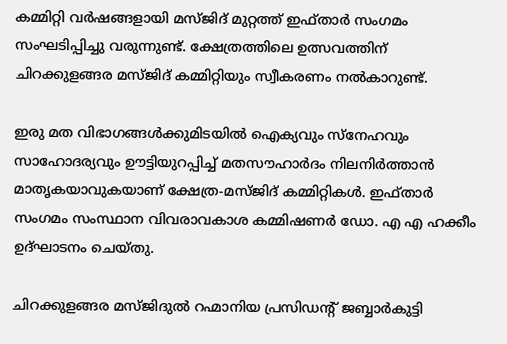കമ്മിറ്റി വർഷങ്ങളായി മസ്ജിദ് മുറ്റത്ത്‌ ഇഫ്താർ സംഗമം സംഘടിപ്പിച്ചു വരുന്നുണ്ട്. ക്ഷേത്രത്തിലെ ഉത്സവത്തിന് ചിറക്കുളങ്ങര മസ്ജിദ് കമ്മിറ്റിയും സ്വീകരണം നൽകാറുണ്ട്.

ഇരു മത വിഭാഗങ്ങൾക്കുമിടയിൽ ഐക്യവും സ്നേഹവും സാഹോദര്യവും ഊട്ടിയുറപ്പിച്ച് മതസൗഹാർദം നിലനിർത്താൻ മാതൃകയാവുകയാണ് ക്ഷേത്ര-മസ്ജിദ് കമ്മിറ്റികൾ. ഇഫ്താർ സംഗമം സംസ്ഥാന വിവരാവകാശ കമ്മിഷണർ ഡോ. എ എ ഹക്കീം ഉദ്ഘാടനം ചെയ്തു.

ചിറക്കുളങ്ങര മസ്ജിദുൽ റഹ്മാനിയ പ്രസിഡന്റ് ജബ്ബാർകുട്ടി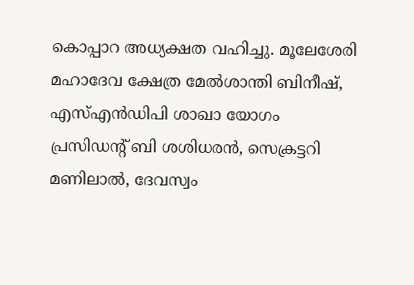കൊപ്പാറ അധ്യക്ഷത വഹിച്ചു. മൂലേശേരി മഹാദേവ ക്ഷേത്ര മേൽശാന്തി ബിനീഷ്, എസ്എൻഡിപി ശാഖാ യോഗം പ്രസിഡന്റ് ബി ശശിധരൻ, സെക്രട്ടറി മണിലാൽ, ദേവസ്വം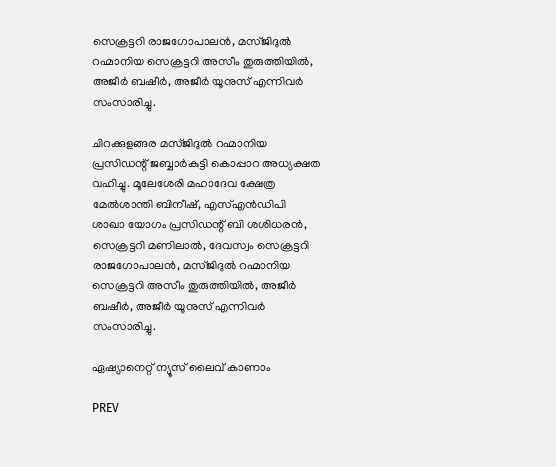സെക്രട്ടറി രാജഗോപാലൻ, മസ്ജിദുൽ റഹ്മാനിയ സെക്രട്ടറി അസീം തുരുത്തിയിൽ, അജീർ ബഷീർ, അജീർ യൂനുസ് എന്നിവർ സംസാരിച്ചു.

ചിറക്കുളങ്ങര മസ്ജിദുൽ റഹ്മാനിയ പ്രസിഡന്റ് ജബ്ബാർകുട്ടി കൊപ്പാറ അധ്യക്ഷത വഹിച്ചു. മൂലേശേരി മഹാദേവ ക്ഷേത്ര മേൽശാന്തി ബിനീഷ്, എസ്എൻഡിപി ശാഖാ യോഗം പ്രസിഡന്റ് ബി ശശിധരൻ, സെക്രട്ടറി മണിലാൽ, ദേവസ്വം സെക്രട്ടറി രാജഗോപാലൻ, മസ്ജിദുൽ റഹ്മാനിയ സെക്രട്ടറി അസീം തുരുത്തിയിൽ, അജീർ ബഷീർ, അജീർ യൂനുസ് എന്നിവർ സംസാരിച്ചു.

ഏഷ്യാനെറ്റ് ന്യൂസ് ലൈവ് കാണാം

PREV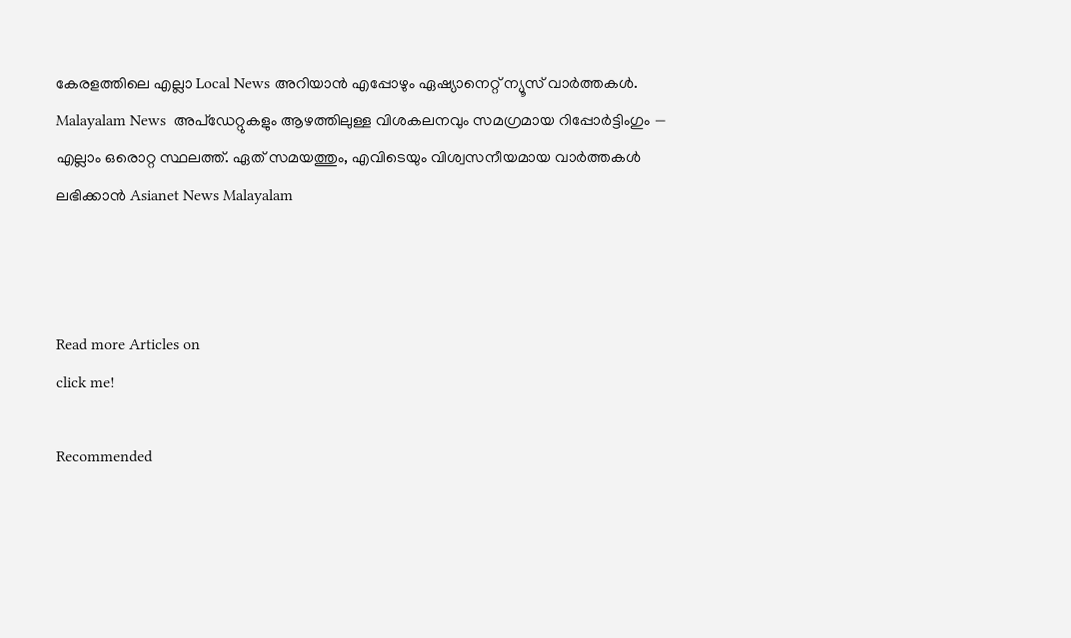കേരളത്തിലെ എല്ലാ Local News അറിയാൻ എപ്പോഴും ഏഷ്യാനെറ്റ് ന്യൂസ് വാർത്തകൾ. Malayalam News  അപ്‌ഡേറ്റുകളും ആഴത്തിലുള്ള വിശകലനവും സമഗ്രമായ റിപ്പോർട്ടിംഗും — എല്ലാം ഒരൊറ്റ സ്ഥലത്ത്. ഏത് സമയത്തും, എവിടെയും വിശ്വസനീയമായ വാർത്തകൾ ലഭിക്കാൻ Asianet News Malayalam



Read more Articles on
click me!

Recommended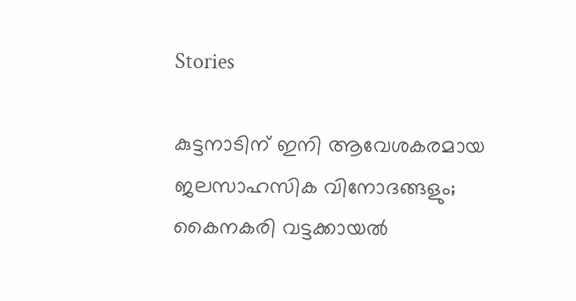Stories

കുട്ടനാടിന് ഇനി ആവേശകരമായ ജലസാഹസിക വിനോദങ്ങളും; കൈനകരി വട്ടക്കായൽ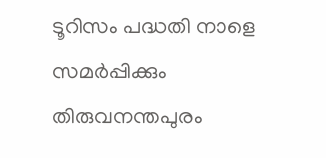ടൂറിസം പദ്ധതി നാളെ സമർപ്പിക്കും
തിരുവനന്തപുരം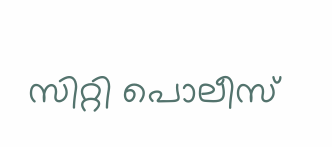സിറ്റി പൊലീസ്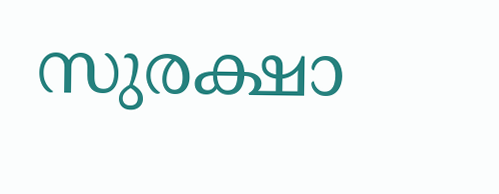സുരക്ഷാ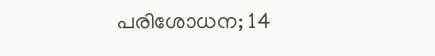പരിശോധന; 14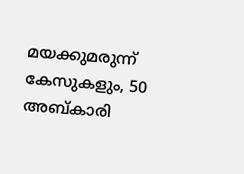മയക്കുമരുന്ന് കേസുകളും, 50 അബ്കാരി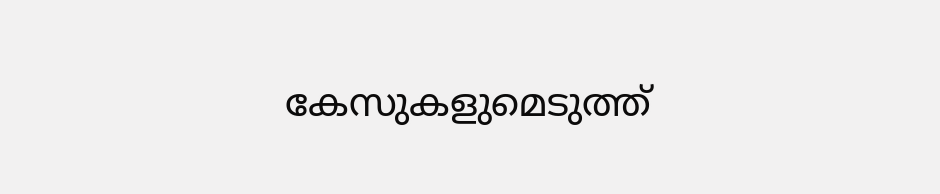കേസുകളുമെടുത്ത്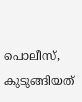പൊലീസ്, കുടുങ്ങിയത്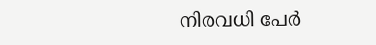നിരവധി പേർ